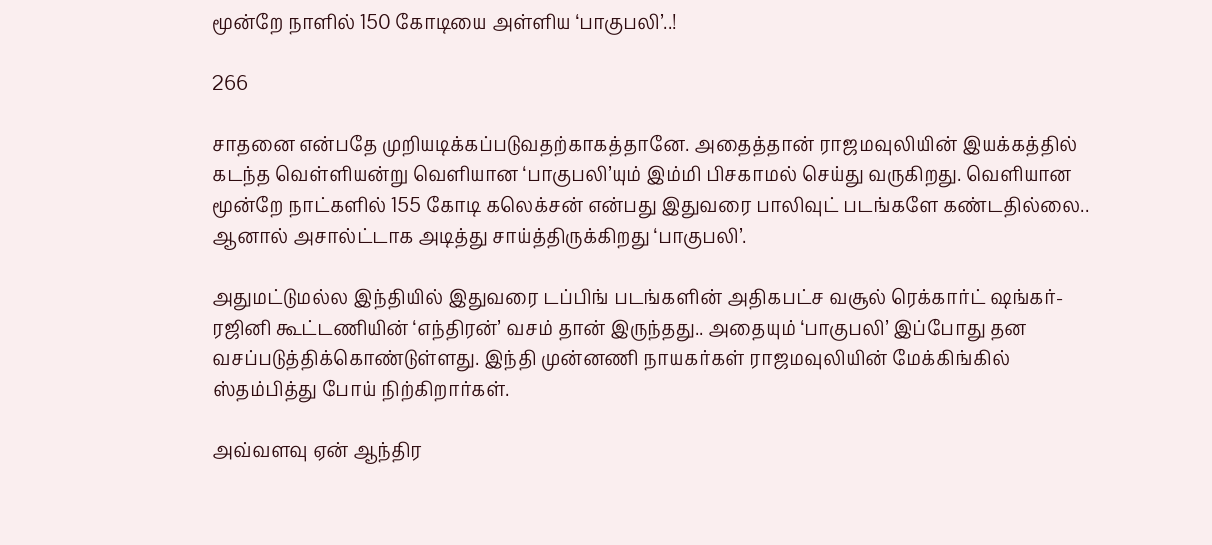மூன்றே நாளில் 150 கோடியை அள்ளிய ‘பாகுபலி’..!

266

சாதனை என்பதே முறியடிக்கப்படுவதற்காகத்தானே. அதைத்தான் ராஜமவுலியின் இயக்கத்தில் கடந்த வெள்ளியன்று வெளியான ‘பாகுபலி’யும் இம்மி பிசகாமல் செய்து வருகிறது. வெளியான மூன்றே நாட்களில் 155 கோடி கலெக்சன் என்பது இதுவரை பாலிவுட் படங்களே கண்டதில்லை.. ஆனால் அசால்ட்டாக அடித்து சாய்த்திருக்கிறது ‘பாகுபலி’.

அதுமட்டுமல்ல இந்தியில் இதுவரை டப்பிங் படங்களின் அதிகபட்ச வசூல் ரெக்கார்ட் ஷங்கர்-ரஜினி கூட்டணியின் ‘எந்திரன்’ வசம் தான் இருந்தது.. அதையும் ‘பாகுபலி’ இப்போது தன வசப்படுத்திக்கொண்டுள்ளது. இந்தி முன்னணி நாயகர்கள் ராஜமவுலியின் மேக்கிங்கில் ஸ்தம்பித்து போய் நிற்கிறார்கள்.

அவ்வளவு ஏன் ஆந்திர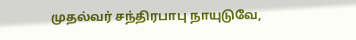முதல்வர் சந்திரபாபு நாயுடுவே,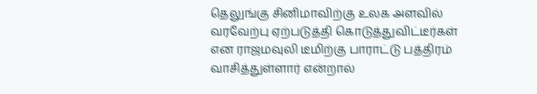தெலுங்கு சினிமாவிற்கு உலக அளவில் வரவேற்பு ஏற்படுத்தி கொடுத்துவிட்டீர்கள் என ராஜமவுலி டீமிற்கு பாராட்டு பத்திரம் வாசித்துள்ளார் என்றால்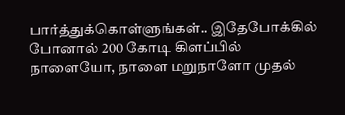பார்த்துக்கொள்ளுங்கள்.. இதேபோக்கில் போனால் 200 கோடி கிளப்பில் நாளையோ, நாளை மறுநாளோ முதல்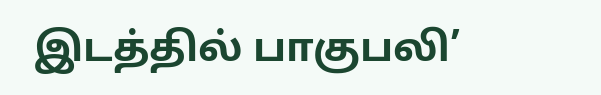இடத்தில் பாகுபலி’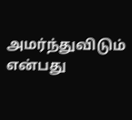அமர்ந்துவிடும் என்பது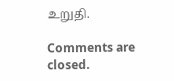உறுதி.

Comments are closed.